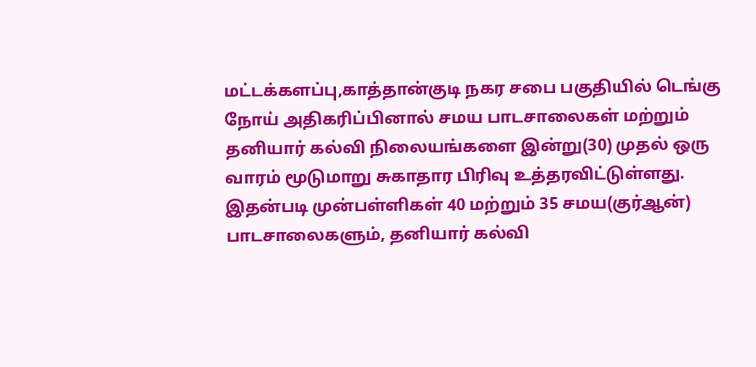மட்டக்களப்பு,காத்தான்குடி நகர சபை பகுதியில் டெங்கு நோய் அதிகரிப்பினால் சமய பாடசாலைகள் மற்றும் தனியார் கல்வி நிலையங்களை இன்று(30) முதல் ஒரு வாரம் மூடுமாறு சுகாதார பிரிவு உத்தரவிட்டுள்ளது.
இதன்படி முன்பள்ளிகள் 40 மற்றும் 35 சமய(குர்ஆன்) பாடசாலைகளும், தனியார் கல்வி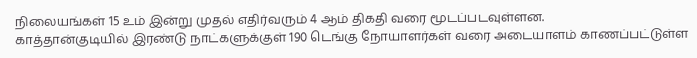நிலையங்கள் 15 உம் இன்று முதல் எதிர்வரும் 4 ஆம் திகதி வரை மூடப்படவுள்ளன.
காத்தான்குடியில் இரண்டு நாட்களுக்குள் 190 டெங்கு நோயாளர்கள் வரை அடையாளம் காணப்பட்டுள்ள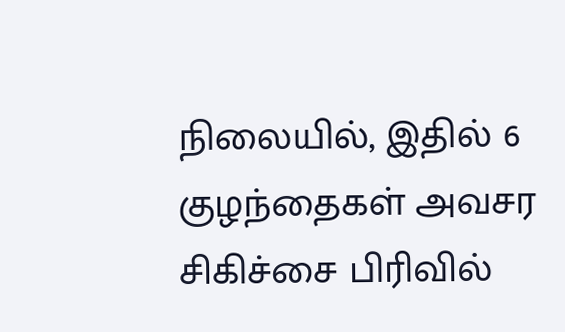நிலையில், இதில் 6 குழந்தைகள் அவசர சிகிச்சை பிரிவில்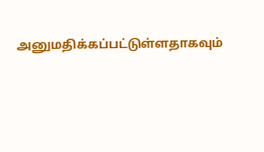அனுமதிக்கப்பட்டுள்ளதாகவும்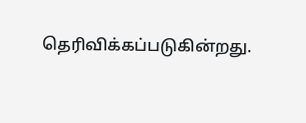தெரிவிக்கப்படுகின்றது.